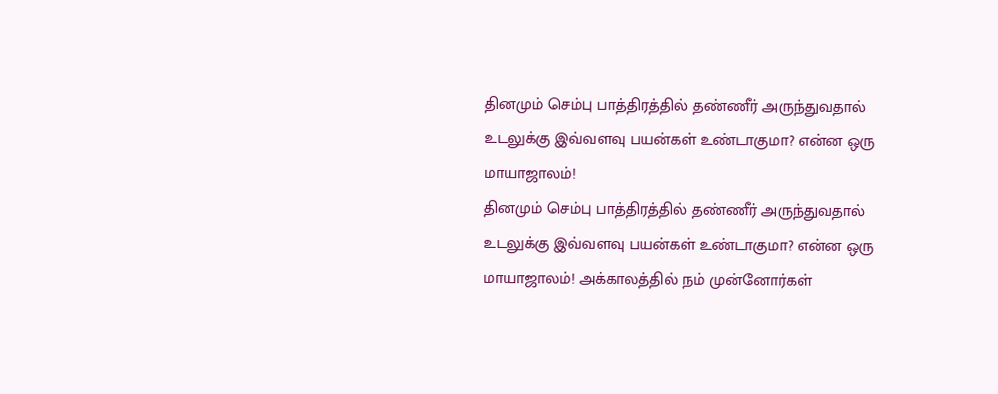தினமும் செம்பு பாத்திரத்தில் தண்ணீர் அருந்துவதால் உடலுக்கு இவ்வளவு பயன்கள் உண்டாகுமா? என்ன ஒரு மாயாஜாலம்!
தினமும் செம்பு பாத்திரத்தில் தண்ணீர் அருந்துவதால் உடலுக்கு இவ்வளவு பயன்கள் உண்டாகுமா? என்ன ஒரு மாயாஜாலம்! அக்காலத்தில் நம் முன்னோர்கள்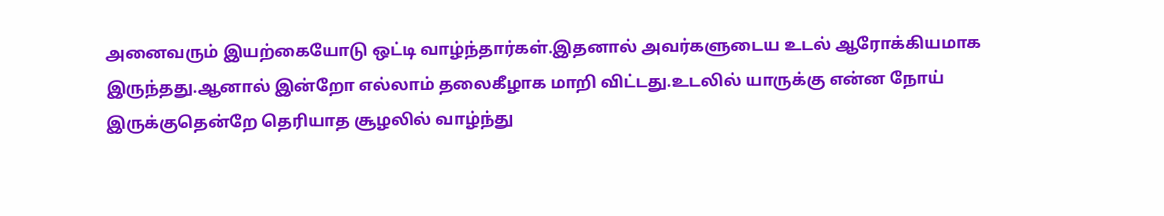அனைவரும் இயற்கையோடு ஒட்டி வாழ்ந்தார்கள்.இதனால் அவர்களுடைய உடல் ஆரோக்கியமாக இருந்தது.ஆனால் இன்றோ எல்லாம் தலைகீழாக மாறி விட்டது.உடலில் யாருக்கு என்ன நோய் இருக்குதென்றே தெரியாத சூழலில் வாழ்ந்து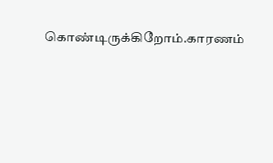கொண்டிருக்கிறோம்.காரணம்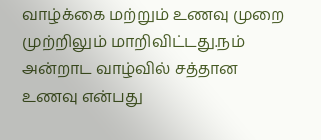வாழ்க்கை மற்றும் உணவு முறை முற்றிலும் மாறிவிட்டது.நம் அன்றாட வாழ்வில் சத்தான உணவு என்பது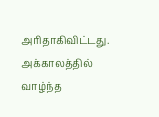அரிதாகிவிட்டது. அக்காலத்தில் வாழ்ந்த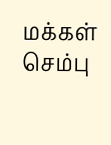மக்கள் செம்பு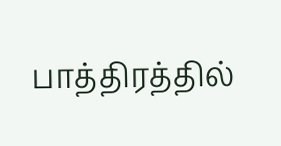பாத்திரத்தில்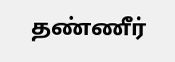தண்ணீர்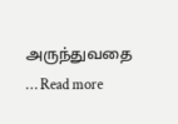அருந்துவதை … Read more